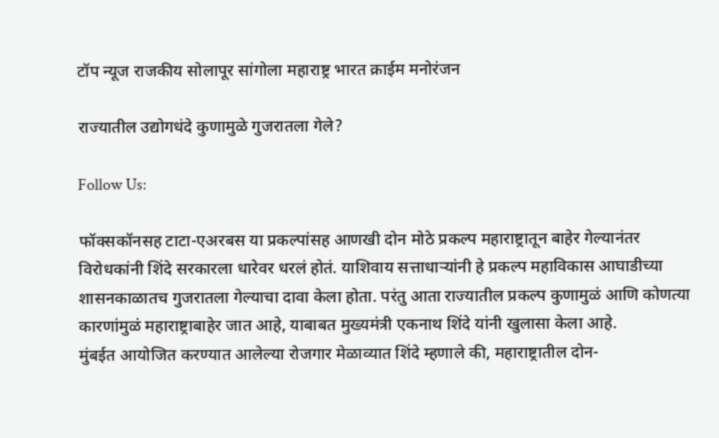टॉप न्यूज राजकीय सोलापूर सांगोला महाराष्ट्र भारत क्राईम मनोरंजन

राज्यातील उद्योगधंदे कुणामुळे गुजरातला गेले?

Follow Us:

फॉक्सकॉनसह टाटा-एअरबस या प्रकल्पांसह आणखी दोन मोठे प्रकल्प महाराष्ट्रातून बाहेर गेल्यानंतर विरोधकांनी शिंदे सरकारला धारेवर धरलं होतं. याशिवाय सत्ताधाऱ्यांनी हे प्रकल्प महाविकास आघाडीच्या शासनकाळातच गुजरातला गेल्याचा दावा केला होता. परंतु आता राज्यातील प्रकल्प कुणामुळं आणि कोणत्या कारणांमुळं महाराष्ट्राबाहेर जात आहे, याबाबत मुख्यमंत्री एकनाथ शिंदे यांनी खुलासा केला आहे.
मुंबईत आयोजित करण्यात आलेल्या रोजगार मेळाव्यात शिंदे म्हणाले की, महाराष्ट्रातील दोन-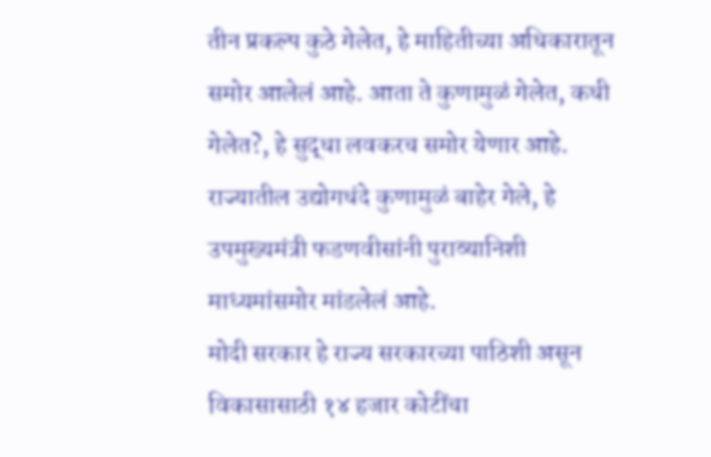तीन प्रकल्प कुठे गेलेत, हे माहितीच्या अधिकारातून समोर आलेलं आहे. आता ते कुणामुळं गेलेत, कधी गेलेत?, हे सुद्धा लवकरच समोर येणार आहे. राज्यातील उद्योगधंदे कुणामुळं बाहेर गेले, हे उपमुख्यमंत्री फडणवीसांनी पुराव्यानिशी माध्यमांसमोर मांडलेलं आहे.
मोदी सरकार हे राज्य सरकारच्या पाठिशी असून विकासासाठी १४ हजार कोटींचा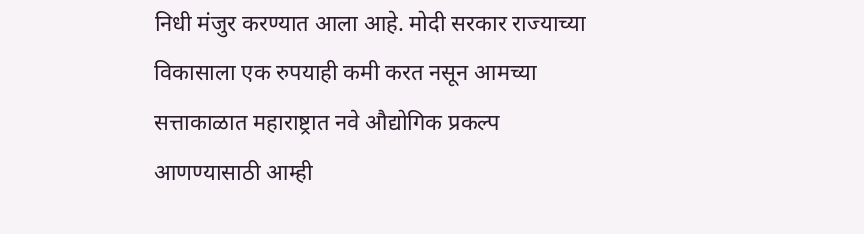निधी मंजुर करण्यात आला आहे. मोदी सरकार राज्याच्या विकासाला एक रुपयाही कमी करत नसून आमच्या सत्ताकाळात महाराष्ट्रात नवे औद्योगिक प्रकल्प आणण्यासाठी आम्ही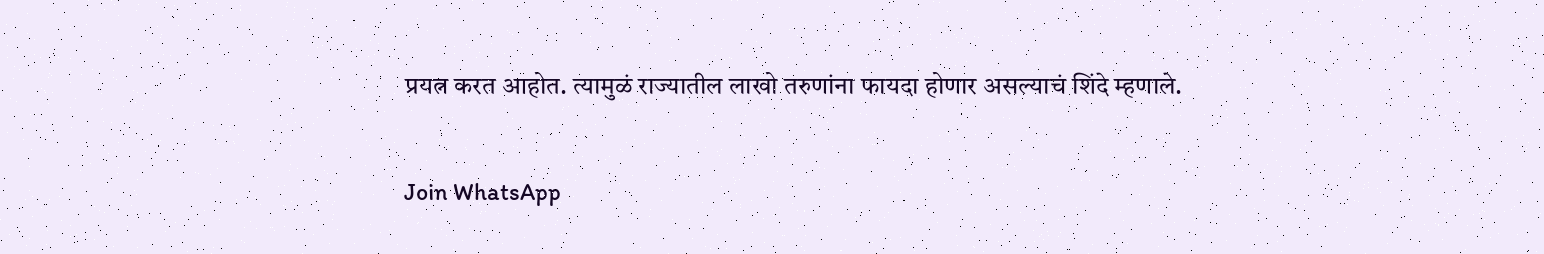प्रयत्न करत आहोत. त्यामुळं राज्यातील लाखो तरुणांना फायदा होणार असल्याचं शिंदे म्हणाले.

Join WhatsApp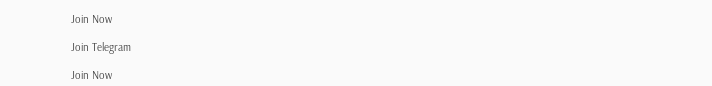Join Now

Join Telegram

Join Now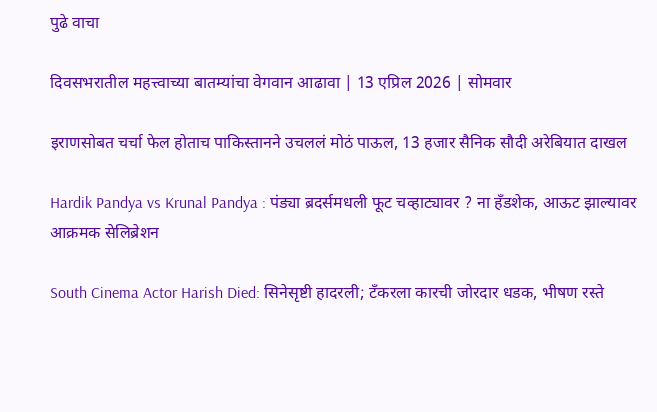पुढे वाचा

दिवसभरातील महत्त्वाच्या बातम्यांचा वेगवान आढावा | 13 एप्रिल 2026 | सोमवार

इराणसोबत चर्चा फेल होताच पाकिस्तानने उचललं मोठं पाऊल, 13 हजार सैनिक सौदी अरेबियात दाखल

Hardik Pandya vs Krunal Pandya : पंड्या ब्रदर्समधली फूट चव्हाट्यावर ? ना हँडशेक, आऊट झाल्यावर आक्रमक सेलिब्रेशन

South Cinema Actor Harish Died: सिनेसृष्टी हादरली; टँकरला कारची जोरदार धडक, भीषण रस्ते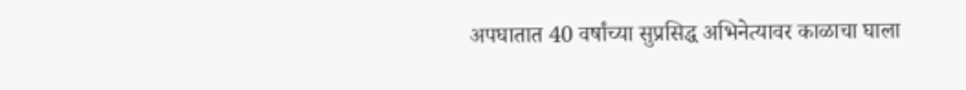अपघातात 40 वर्षांच्या सुप्रसिद्ध अभिनेत्यावर काळाचा घाला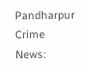Pandharpur Crime News: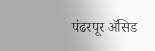पंढरपूर ॲसिड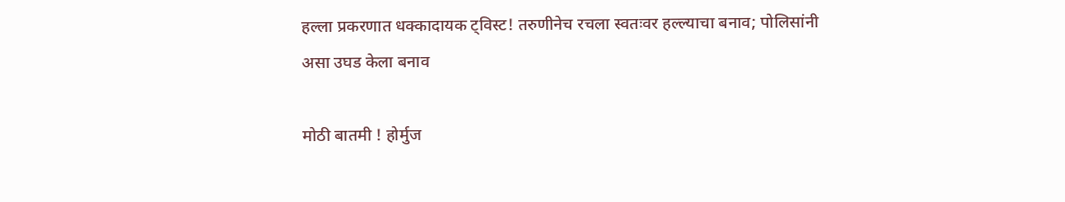हल्ला प्रकरणात धक्कादायक ट्विस्ट! तरुणीनेच रचला स्वतःवर हल्ल्याचा बनाव; पोलिसांनी असा उघड केला बनाव

मोठी बातमी ! होर्मुज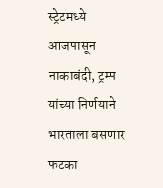स्ट्रेटमध्ये आजपासून नाकाबंदी, ट्रम्प यांच्या निर्णयाने भारताला बसणार फटका